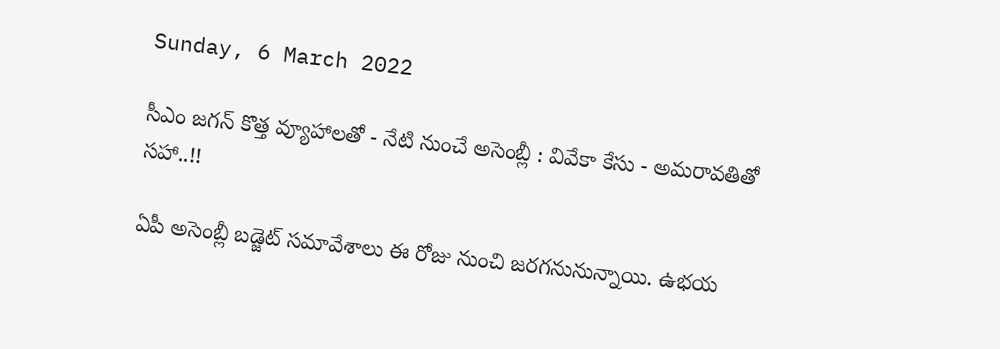Sunday, 6 March 2022

సీఎం జగన్ కొత్త వ్యూహాలతో - నేటి నుంచే అసెంబ్లీ : వివేకా కేసు - అమరావతితో సహా..!!

ఏపీ అసెంబ్లీ బడ్జెట్ సమావేశాలు ఈ రోజు నుంచి జరగనునున్నాయి. ఉభయ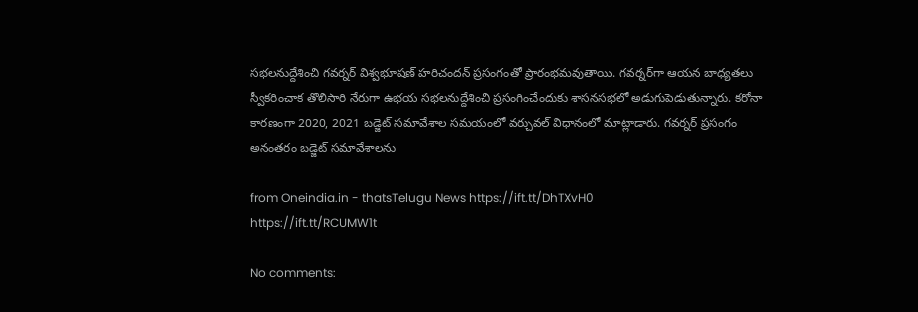సభలనుద్దేశించి గవర్నర్‌ విశ్వభూషణ్‌ హరిచందన్‌ ప్రసంగంతో ప్రారంభమవుతాయి. గవర్నర్‌గా ఆయన బాధ్యతలు స్వీకరించాక తొలిసారి నేరుగా ఉభయ సభలనుద్దేశించి ప్రసంగించేందుకు శాసనసభలో అడుగుపెడుతున్నారు. కరోనా కారణంగా 2020, 2021 బడ్జెట్‌ సమావేశాల సమయంలో వర్చువల్‌ విధానంలో మాట్లాడారు. గవర్నర్‌ ప్రసంగం అనంతరం బడ్జెట్‌ సమావేశాలను

from Oneindia.in - thatsTelugu News https://ift.tt/DhTXvH0
https://ift.tt/RCUMW1t

No comments: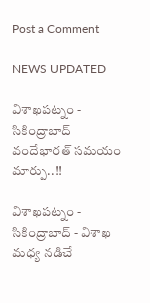Post a Comment

NEWS UPDATED

విశాఖపట్నం - సికింద్రాబాద్ వందేభారత్ సమయం మార్పు..!!

విశాఖపట్నం - సికింద్రాబాద్ - విశాఖ మధ్య నడిచే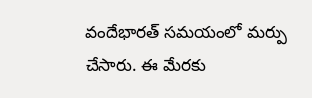వందేభారత్ సమయంలో మర్పు చేసారు. ఈ మేరకు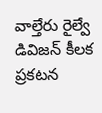వాల్తేరు రైల్వే డివిజన్ కీలక ప్రకటన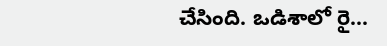చేసింది. ఒడిశాలో రై...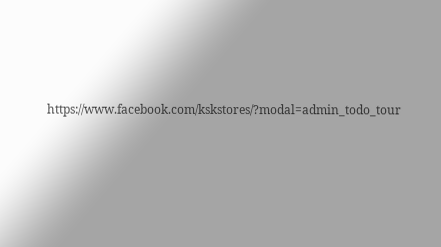https://www.facebook.com/kskstores/?modal=admin_todo_tour